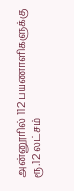அன்னூரில் 112 பயணாளிகளுக்கு ரூ.12 லட்சம்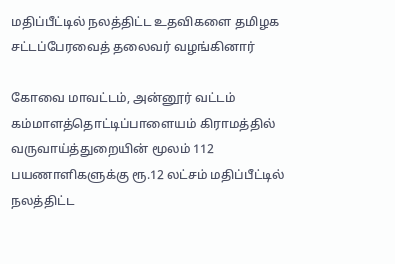மதிப்பீட்டில் நலத்திட்ட உதவிகளை தமிழக சட்டப்பேரவைத் தலைவர் வழங்கினார்

கோவை மாவட்டம், அன்னூர் வட்டம் கம்மாளத்தொட்டிப்பாளையம் கிராமத்தில் வருவாய்த்துறையின் மூலம் 112 பயணாளிகளுக்கு ரூ.12 லட்சம் மதிப்பீட்டில் நலத்திட்ட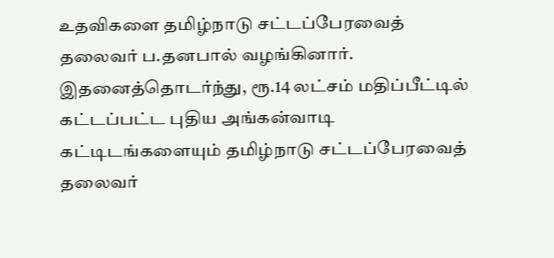உதவிகளை தமிழ்நாடு சட்டப்பேரவைத் தலைவர் ப.தனபால் வழங்கினார். இதனைத்தொடர்ந்து, ரூ.14 லட்சம் மதிப்பீட்டில் கட்டப்பட்ட புதிய அங்கன்வாடி கட்டிடங்களையும் தமிழ்நாடு சட்டப்பேரவைத் தலைவர்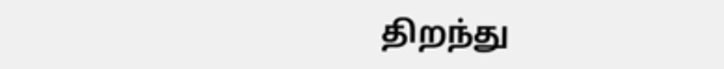திறந்து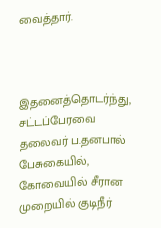வைத்தார்.



இதனைத்தொடர்ந்து, சட்டப்பேரவை தலைவர் ப.தனபால் பேசுகையில், கோவையில் சீரான முறையில் குடிநீர்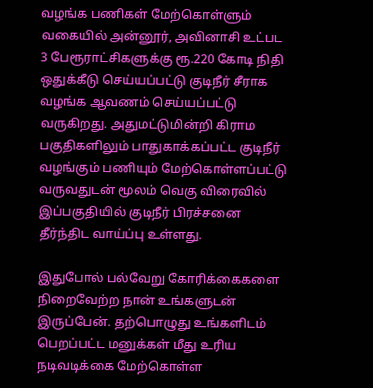வழங்க பணிகள் மேற்கொள்ளும் வகையில் அன்னூர், அவினாசி உட்பட 3 பேரூராட்சிகளுக்கு ரூ.220 கோடி நிதி ஒதுக்கீடு செய்யப்பட்டு குடிநீர் சீராக வழங்க ஆவணம் செய்யப்பட்டு வருகிறது. அதுமட்டுமின்றி கிராம பகுதிகளிலும் பாதுகாக்கப்பட்ட குடிநீர் வழங்கும் பணியும் மேற்கொள்ளப்பட்டு வருவதுடன் மூலம் வெகு விரைவில் இப்பகுதியில் குடிநீர் பிரச்சனை தீர்ந்திட வாய்ப்பு உள்ளது.

இதுபோல் பல்வேறு கோரிக்கைகளை நிறைவேற்ற நான் உங்களுடன் இருப்பேன். தற்பொழுது உங்களிடம் பெறப்பட்ட மனுக்கள் மீது உரிய நடிவடிக்கை மேற்கொள்ள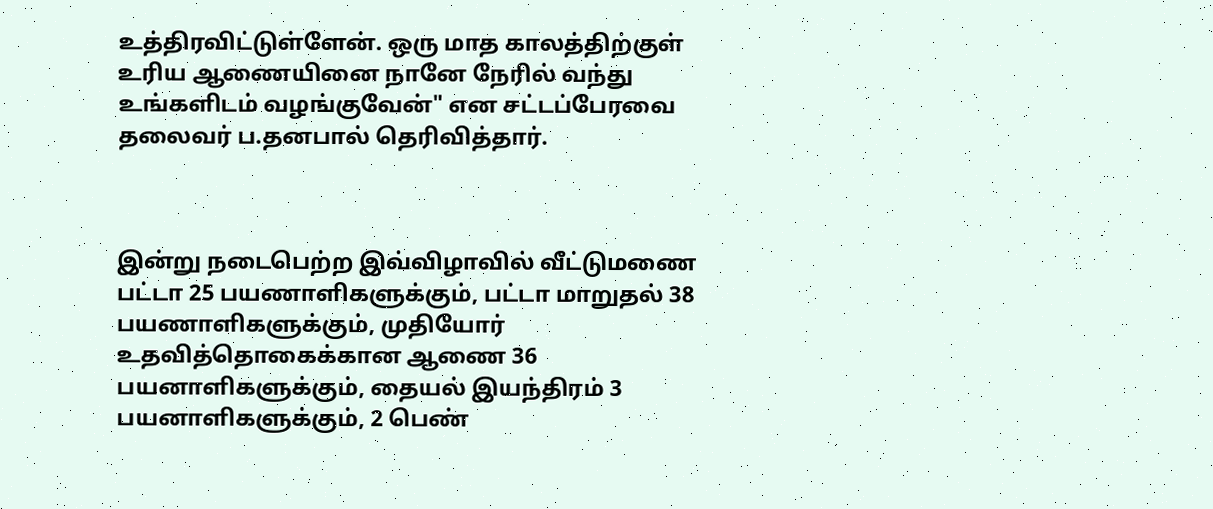உத்திரவிட்டுள்ளேன். ஒரு மாத காலத்திற்குள் உரிய ஆணையினை நானே நேரில் வந்து உங்களிடம் வழங்குவேன்" என சட்டப்பேரவை தலைவர் ப.தனபால் தெரிவித்தார்.



இன்று நடைபெற்ற இவ்விழாவில் வீட்டுமணை பட்டா 25 பயணாளிகளுக்கும், பட்டா மாறுதல் 38 பயணாளிகளுக்கும், முதியோர் உதவித்தொகைக்கான ஆணை 36 பயனாளிகளுக்கும், தையல் இயந்திரம் 3 பயனாளிகளுக்கும், 2 பெண்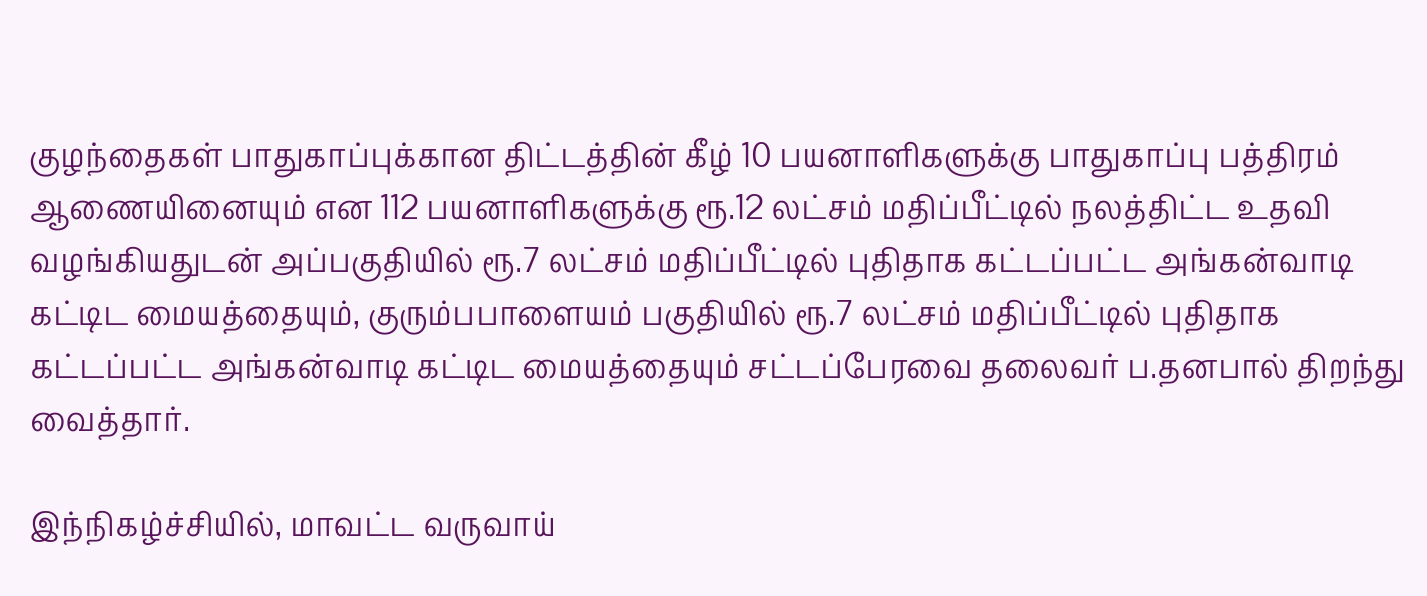குழந்தைகள் பாதுகாப்புக்கான திட்டத்தின் கீழ் 10 பயனாளிகளுக்கு பாதுகாப்பு பத்திரம் ஆணையினையும் என 112 பயனாளிகளுக்கு ரூ.12 லட்சம் மதிப்பீட்டில் நலத்திட்ட உதவி வழங்கியதுடன் அப்பகுதியில் ரூ.7 லட்சம் மதிப்பீட்டில் புதிதாக கட்டப்பட்ட அங்கன்வாடி கட்டிட மையத்தையும், குரும்பபாளையம் பகுதியில் ரூ.7 லட்சம் மதிப்பீட்டில் புதிதாக கட்டப்பட்ட அங்கன்வாடி கட்டிட மையத்தையும் சட்டப்பேரவை தலைவர் ப.தனபால் திறந்து வைத்தார்.

இந்நிகழ்ச்சியில், மாவட்ட வருவாய்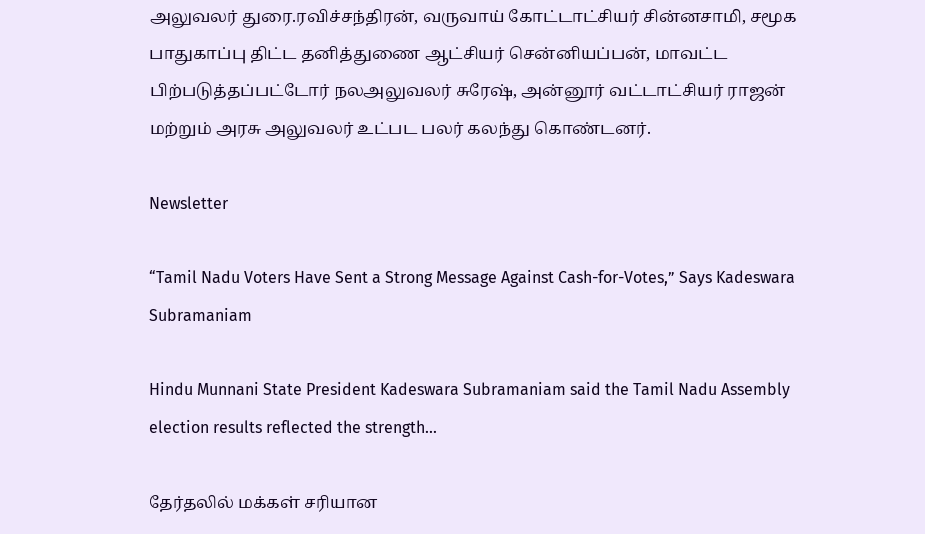அலுவலர் துரை.ரவிச்சந்திரன், வருவாய் கோட்டாட்சியர் சின்னசாமி, சமூக பாதுகாப்பு திட்ட தனித்துணை ஆட்சியர் சென்னியப்பன், மாவட்ட பிற்படுத்தப்பட்டோர் நலஅலுவலர் சுரேஷ், அன்னூர் வட்டாட்சியர் ராஜன் மற்றும் அரசு அலுவலர் உட்பட பலர் கலந்து கொண்டனர்.

Newsletter

“Tamil Nadu Voters Have Sent a Strong Message Against Cash-for-Votes,” Says Kadeswara Subramaniam

Hindu Munnani State President Kadeswara Subramaniam said the Tamil Nadu Assembly election results reflected the strength...

தேர்தலில் மக்கள் சரியான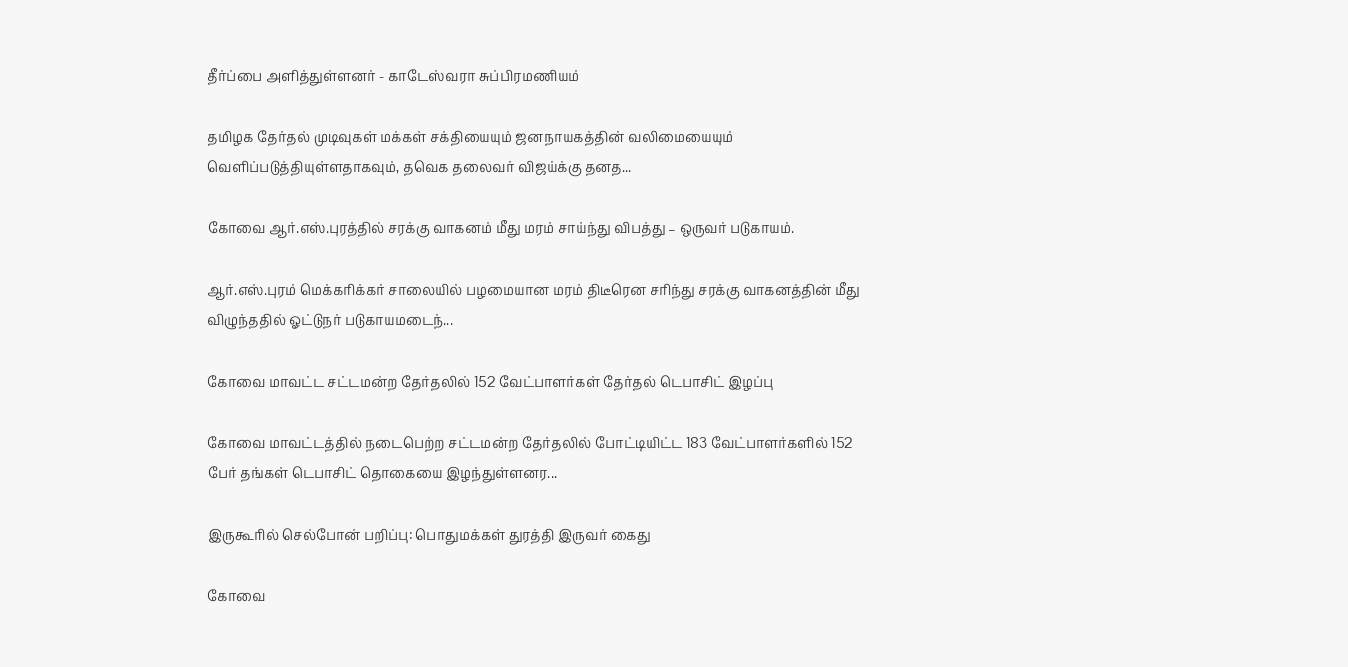தீர்ப்பை அளித்துள்ளனர் - காடேஸ்வரா சுப்பிரமணியம்

தமிழக தேர்தல் முடிவுகள் மக்கள் சக்தியையும் ஜனநாயகத்தின் வலிமையையும் வெளிப்படுத்தியுள்ளதாகவும், தவெக தலைவர் விஜய்க்கு தனத...

கோவை ஆர்.எஸ்.புரத்தில் சரக்கு வாகனம் மீது மரம் சாய்ந்து விபத்து – ஒருவர் படுகாயம்.

ஆர்.எஸ்.புரம் மெக்கரிக்கர் சாலையில் பழமையான மரம் திடீரென சரிந்து சரக்கு வாகனத்தின் மீது விழுந்ததில் ஓட்டுநர் படுகாயமடைந்...

கோவை மாவட்ட சட்டமன்ற தேர்தலில் 152 வேட்பாளர்கள் தேர்தல் டெபாசிட் இழப்பு

கோவை மாவட்டத்தில் நடைபெற்ற சட்டமன்ற தேர்தலில் போட்டியிட்ட 183 வேட்பாளர்களில் 152 பேர் தங்கள் டெபாசிட் தொகையை இழந்துள்ளனர...

இருகூரில் செல்போன் பறிப்பு: பொதுமக்கள் துரத்தி இருவர் கைது

கோவை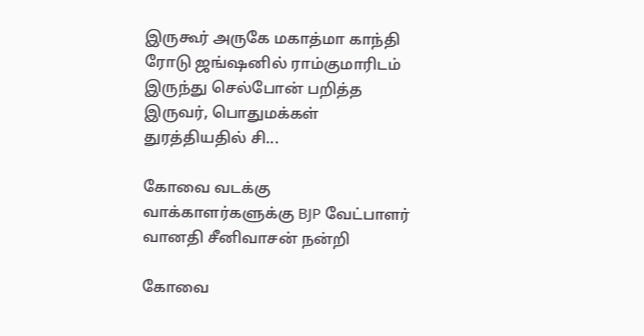இருகூர் அருகே மகாத்மா காந்தி ரோடு ஜங்ஷனில் ராம்குமாரிடம் இருந்து செல்போன் பறித்த இருவர், பொதுமக்கள் துரத்தியதில் சி...

கோவை வடக்கு வாக்காளர்களுக்கு BJP வேட்பாளர் வானதி சீனிவாசன் நன்றி

கோவை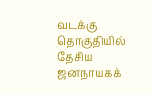வடக்கு தொகுதியில் தேசிய ஜனநாயகக்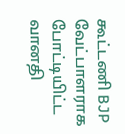கூட்டணி BJP வேட்பாளராக போட்டியிட்ட வானதி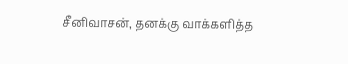சீனிவாசன், தனக்கு வாக்களித்த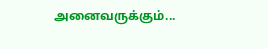அனைவருக்கும்...